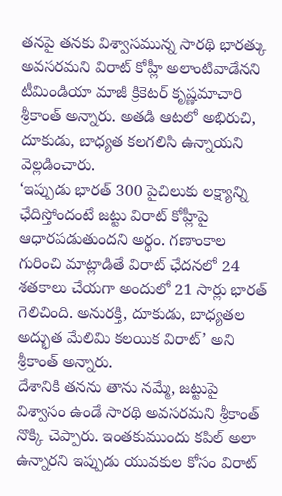తనపై తనకు విశ్వాసమున్న సారథి భారత్కు అవసరమని విరాట్ కోహ్లీ అలాంటివాడేనని టీమిండియా మాజీ క్రికెటర్ కృష్ణమాచారి శ్రీకాంత్ అన్నారు. అతడి ఆటలో అభిరుచి, దూకుడు, బాధ్యత కలగలిసి ఉన్నాయని వెల్లడించారు.
‘ఇప్పుడు భారత్ 300 పైచిలుకు లక్ష్యాన్ని ఛేదిస్తోందంటే జట్టు విరాట్ కోహ్లీపై ఆధారపడుతుందని అర్థం. గణాంకాల గురించి మాట్లాడితే విరాట్ ఛేదనలో 24 శతకాలు చేయగా అందులో 21 సార్లు భారత్ గెలిచింది. అనురక్తి, దూకుడు, బాధ్యతల అద్భుత మేలిమి కలయిక విరాట్’ అని శ్రీకాంత్ అన్నారు.
దేశానికి తనను తాను నమ్మే, జట్టుపై విశ్వాసం ఉండే సారథి అవసరమని శ్రీకాంత్ నొక్కి చెప్పారు. ఇంతకుముందు కపిల్ అలా ఉన్నారని ఇప్పుడు యువకుల కోసం విరాట్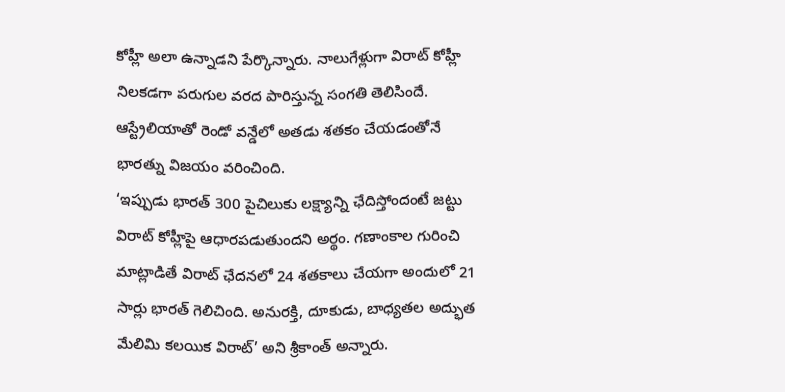కోహ్లీ అలా ఉన్నాడని పేర్కొన్నారు. నాలుగేళ్లుగా విరాట్ కోహ్లీ నిలకడగా పరుగుల వరద పారిస్తున్న సంగతి తెలిసిందే. ఆస్ట్రేలియాతో రెండో వన్డేలో అతడు శతకం చేయడంతోనే భారత్ను విజయం వరించింది.
‘ఇప్పుడు భారత్ 300 పైచిలుకు లక్ష్యాన్ని ఛేదిస్తోందంటే జట్టు విరాట్ కోహ్లీపై ఆధారపడుతుందని అర్థం. గణాంకాల గురించి మాట్లాడితే విరాట్ ఛేదనలో 24 శతకాలు చేయగా అందులో 21 సార్లు భారత్ గెలిచింది. అనురక్తి, దూకుడు, బాధ్యతల అద్భుత మేలిమి కలయిక విరాట్’ అని శ్రీకాంత్ అన్నారు.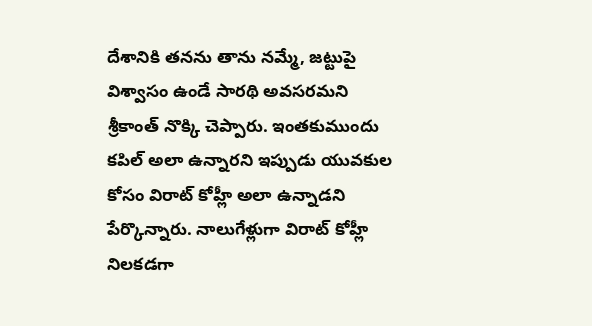దేశానికి తనను తాను నమ్మే, జట్టుపై విశ్వాసం ఉండే సారథి అవసరమని శ్రీకాంత్ నొక్కి చెప్పారు. ఇంతకుముందు కపిల్ అలా ఉన్నారని ఇప్పుడు యువకుల కోసం విరాట్ కోహ్లీ అలా ఉన్నాడని పేర్కొన్నారు. నాలుగేళ్లుగా విరాట్ కోహ్లీ నిలకడగా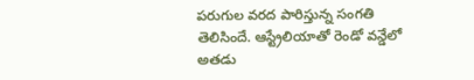పరుగుల వరద పారిస్తున్న సంగతి తెలిసిందే. ఆస్ట్రేలియాతో రెండో వన్డేలో అతడు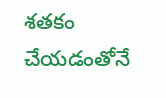శతకం చేయడంతోనే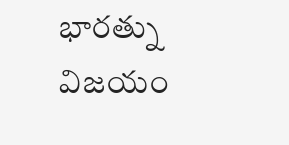భారత్ను విజయం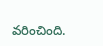వరించింది.